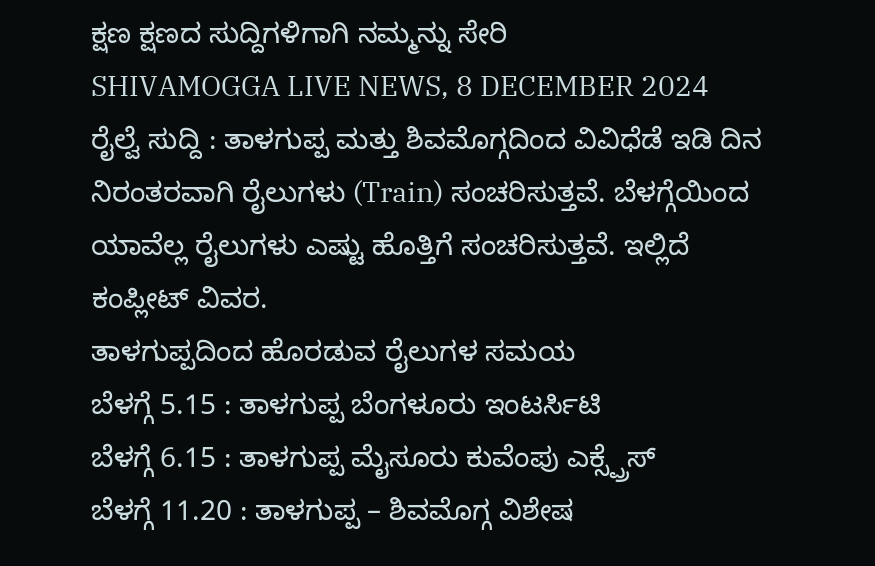ಕ್ಷಣ ಕ್ಷಣದ ಸುದ್ದಿಗಳಿಗಾಗಿ ನಮ್ಮನ್ನು ಸೇರಿ
SHIVAMOGGA LIVE NEWS, 8 DECEMBER 2024
ರೈಲ್ವೆ ಸುದ್ದಿ : ತಾಳಗುಪ್ಪ ಮತ್ತು ಶಿವಮೊಗ್ಗದಿಂದ ವಿವಿಧೆಡೆ ಇಡಿ ದಿನ ನಿರಂತರವಾಗಿ ರೈಲುಗಳು (Train) ಸಂಚರಿಸುತ್ತವೆ. ಬೆಳಗ್ಗೆಯಿಂದ ಯಾವೆಲ್ಲ ರೈಲುಗಳು ಎಷ್ಟು ಹೊತ್ತಿಗೆ ಸಂಚರಿಸುತ್ತವೆ. ಇಲ್ಲಿದೆ ಕಂಪ್ಲೀಟ್ ವಿವರ.
ತಾಳಗುಪ್ಪದಿಂದ ಹೊರಡುವ ರೈಲುಗಳ ಸಮಯ
ಬೆಳಗ್ಗೆ 5.15 : ತಾಳಗುಪ್ಪ ಬೆಂಗಳೂರು ಇಂಟರ್ಸಿಟಿ
ಬೆಳಗ್ಗೆ 6.15 : ತಾಳಗುಪ್ಪ ಮೈಸೂರು ಕುವೆಂಪು ಎಕ್ಸ್ಪ್ರೆಸ್
ಬೆಳಗ್ಗೆ 11.20 : ತಾಳಗುಪ್ಪ – ಶಿವಮೊಗ್ಗ ವಿಶೇಷ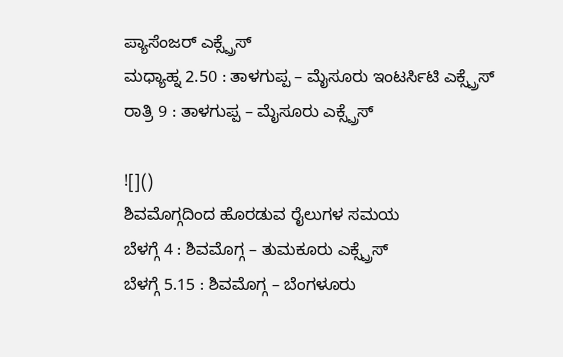ಪ್ಯಾಸೆಂಜರ್ ಎಕ್ಸ್ಪ್ರೆಸ್
ಮಧ್ಯಾಹ್ನ 2.50 : ತಾಳಗುಪ್ಪ – ಮೈಸೂರು ಇಂಟರ್ಸಿಟಿ ಎಕ್ಸ್ಪ್ರೆಸ್
ರಾತ್ರಿ 9 : ತಾಳಗುಪ್ಪ – ಮೈಸೂರು ಎಕ್ಸ್ಪ್ರೆಸ್

![]()
ಶಿವಮೊಗ್ಗದಿಂದ ಹೊರಡುವ ರೈಲುಗಳ ಸಮಯ
ಬೆಳಗ್ಗೆ 4 : ಶಿವಮೊಗ್ಗ – ತುಮಕೂರು ಎಕ್ಸ್ಪ್ರೆಸ್
ಬೆಳಗ್ಗೆ 5.15 : ಶಿವಮೊಗ್ಗ – ಬೆಂಗಳೂರು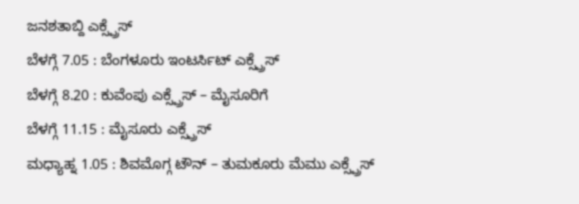ಜನಶತಾಬ್ದಿ ಎಕ್ಸ್ಪ್ರೆಸ್
ಬೆಳಗ್ಗೆ 7.05 : ಬೆಂಗಳೂರು ಇಂಟರ್ಸಿಟ್ ಎಕ್ಸ್ಪ್ರೆಸ್
ಬೆಳಗ್ಗೆ 8.20 : ಕುವೆಂಪು ಎಕ್ಸ್ಪ್ರೆಸ್ – ಮೈಸೂರಿಗೆ
ಬೆಳಗ್ಗೆ 11.15 : ಮೈಸೂರು ಎಕ್ಸ್ಪ್ರೆಸ್
ಮಧ್ಯಾಹ್ನ 1.05 : ಶಿವಮೊಗ್ಗ ಟೌನ್ – ತುಮಕೂರು ಮೆಮು ಎಕ್ಸ್ಪ್ರೆಸ್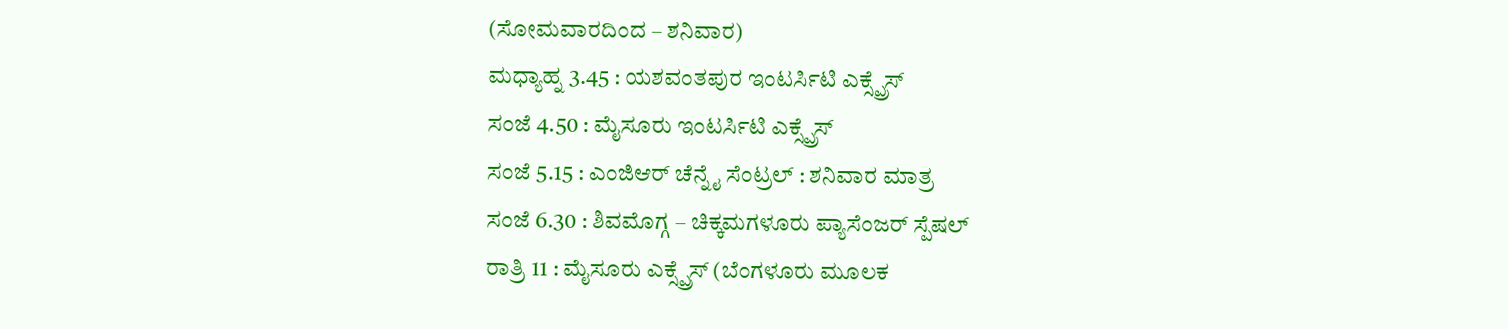(ಸೋಮವಾರದಿಂದ – ಶನಿವಾರ)
ಮಧ್ಯಾಹ್ನ 3.45 : ಯಶವಂತಪುರ ಇಂಟರ್ಸಿಟಿ ಎಕ್ಸ್ಪ್ರೆಸ್
ಸಂಜೆ 4.50 : ಮೈಸೂರು ಇಂಟರ್ಸಿಟಿ ಎಕ್ಸ್ಪ್ರೆಸ್
ಸಂಜೆ 5.15 : ಎಂಜಿಆರ್ ಚೆನ್ನೈ ಸೆಂಟ್ರಲ್ : ಶನಿವಾರ ಮಾತ್ರ
ಸಂಜೆ 6.30 : ಶಿವಮೊಗ್ಗ – ಚಿಕ್ಕಮಗಳೂರು ಪ್ಯಾಸೆಂಜರ್ ಸ್ಪೆಷಲ್
ರಾತ್ರಿ 11 : ಮೈಸೂರು ಎಕ್ಸ್ಪ್ರೆಸ್ (ಬೆಂಗಳೂರು ಮೂಲಕ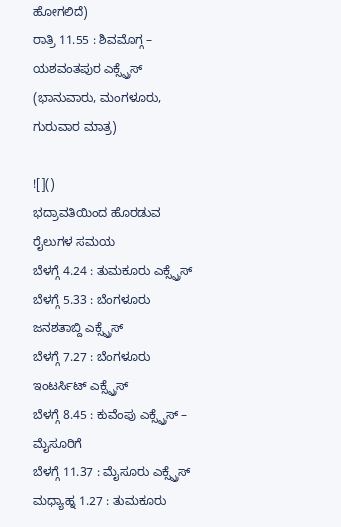ಹೋಗಲಿದೆ)
ರಾತ್ರಿ 11.55 : ಶಿವಮೊಗ್ಗ – ಯಶವಂತಪುರ ಎಕ್ಸ್ಪ್ರೆಸ್ (ಭಾನುವಾರು, ಮಂಗಳೂರು, ಗುರುವಾರ ಮಾತ್ರ)

![]()
ಭದ್ರಾವತಿಯಿಂದ ಹೊರಡುವ ರೈಲುಗಳ ಸಮಯ
ಬೆಳಗ್ಗೆ 4.24 : ತುಮಕೂರು ಎಕ್ಸ್ಪ್ರೆಸ್
ಬೆಳಗ್ಗೆ 5.33 : ಬೆಂಗಳೂರು ಜನಶತಾಬ್ದಿ ಎಕ್ಸ್ಪ್ರೆಸ್
ಬೆಳಗ್ಗೆ 7.27 : ಬೆಂಗಳೂರು ಇಂಟರ್ಸಿಟ್ ಎಕ್ಸ್ಪ್ರೆಸ್
ಬೆಳಗ್ಗೆ 8.45 : ಕುವೆಂಪು ಎಕ್ಸ್ಪ್ರೆಸ್ – ಮೈಸೂರಿಗೆ
ಬೆಳಗ್ಗೆ 11.37 : ಮೈಸೂರು ಎಕ್ಸ್ಪ್ರೆಸ್
ಮಧ್ಯಾಹ್ನ 1.27 : ತುಮಕೂರು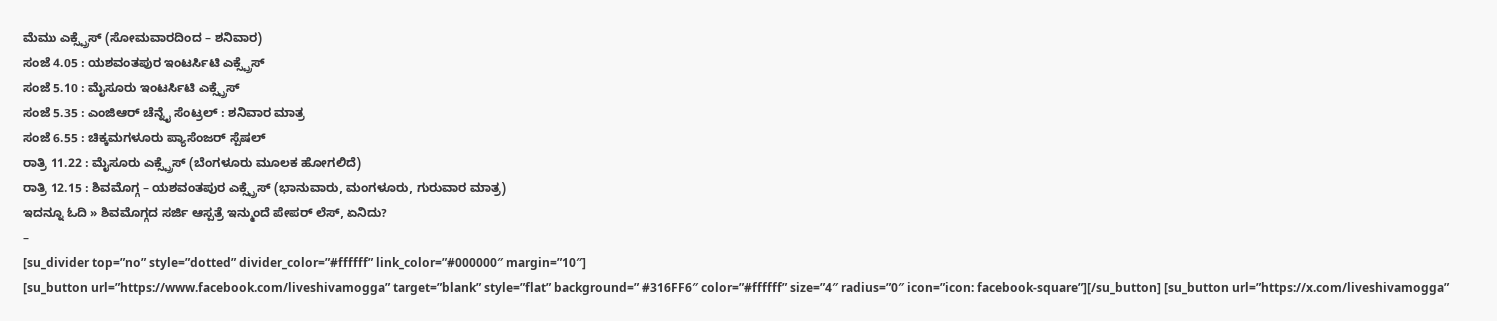ಮೆಮು ಎಕ್ಸ್ಪ್ರೆಸ್ (ಸೋಮವಾರದಿಂದ – ಶನಿವಾರ)
ಸಂಜೆ 4.05 : ಯಶವಂತಪುರ ಇಂಟರ್ಸಿಟಿ ಎಕ್ಸ್ಪ್ರೆಸ್
ಸಂಜೆ 5.10 : ಮೈಸೂರು ಇಂಟರ್ಸಿಟಿ ಎಕ್ಸ್ಪ್ರೆಸ್
ಸಂಜೆ 5.35 : ಎಂಜಿಆರ್ ಚೆನ್ನೈ ಸೆಂಟ್ರಲ್ : ಶನಿವಾರ ಮಾತ್ರ
ಸಂಜೆ 6.55 : ಚಿಕ್ಕಮಗಳೂರು ಪ್ಯಾಸೆಂಜರ್ ಸ್ಪೆಷಲ್
ರಾತ್ರಿ 11.22 : ಮೈಸೂರು ಎಕ್ಸ್ಪ್ರೆಸ್ (ಬೆಂಗಳೂರು ಮೂಲಕ ಹೋಗಲಿದೆ)
ರಾತ್ರಿ 12.15 : ಶಿವಮೊಗ್ಗ – ಯಶವಂತಪುರ ಎಕ್ಸ್ಪ್ರೆಸ್ (ಭಾನುವಾರು, ಮಂಗಳೂರು, ಗುರುವಾರ ಮಾತ್ರ)
ಇದನ್ನೂ ಓದಿ » ಶಿವಮೊಗ್ಗದ ಸರ್ಜಿ ಆಸ್ಪತ್ರೆ ಇನ್ಮುಂದೆ ಪೇಪರ್ ಲೆಸ್, ಏನಿದು?
–
[su_divider top=”no” style=”dotted” divider_color=”#ffffff” link_color=”#000000″ margin=”10″]
[su_button url=”https://www.facebook.com/liveshivamogga” target=”blank” style=”flat” background=” #316FF6″ color=”#ffffff” size=”4″ radius=”0″ icon=”icon: facebook-square”][/su_button] [su_button url=”https://x.com/liveshivamogga”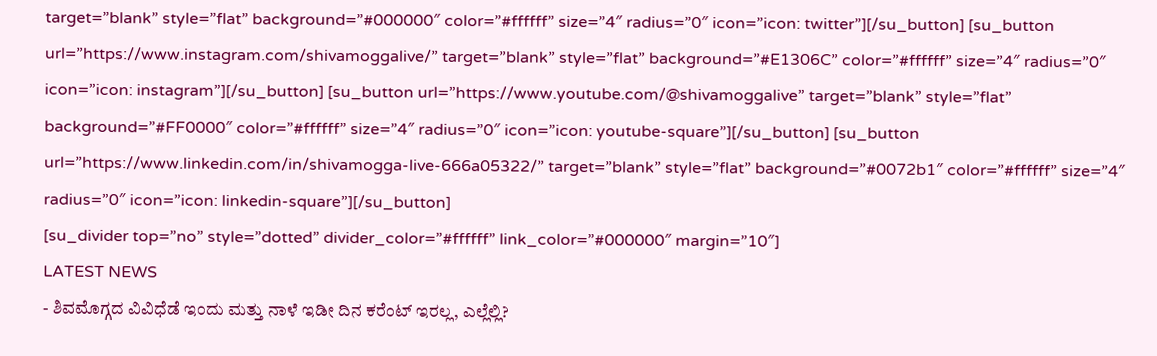target=”blank” style=”flat” background=”#000000″ color=”#ffffff” size=”4″ radius=”0″ icon=”icon: twitter”][/su_button] [su_button url=”https://www.instagram.com/shivamoggalive/” target=”blank” style=”flat” background=”#E1306C” color=”#ffffff” size=”4″ radius=”0″ icon=”icon: instagram”][/su_button] [su_button url=”https://www.youtube.com/@shivamoggalive” target=”blank” style=”flat” background=”#FF0000″ color=”#ffffff” size=”4″ radius=”0″ icon=”icon: youtube-square”][/su_button] [su_button url=”https://www.linkedin.com/in/shivamogga-live-666a05322/” target=”blank” style=”flat” background=”#0072b1″ color=”#ffffff” size=”4″ radius=”0″ icon=”icon: linkedin-square”][/su_button]
[su_divider top=”no” style=”dotted” divider_color=”#ffffff” link_color=”#000000″ margin=”10″]
LATEST NEWS
- ಶಿವಮೊಗ್ಗದ ವಿವಿಧೆಡೆ ಇಂದು ಮತ್ತು ನಾಳೆ ಇಡೀ ದಿನ ಕರೆಂಟ್ ಇರಲ್ಲ, ಎಲ್ಲೆಲ್ಲಿ?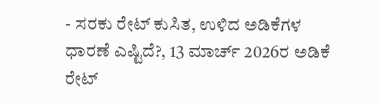- ಸರಕು ರೇಟ್ ಕುಸಿತ, ಉಳಿದ ಅಡಿಕೆಗಳ ಧಾರಣೆ ಎಷ್ಟಿದೆ?, 13 ಮಾರ್ಚ್ 2026ರ ಅಡಿಕೆ ರೇಟ್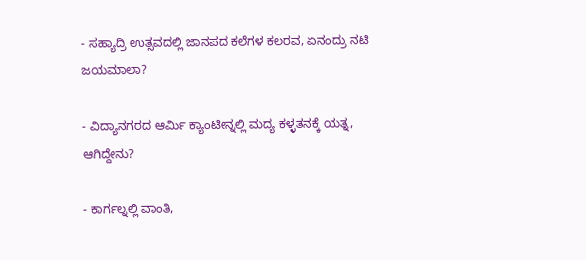- ಸಹ್ಯಾದ್ರಿ ಉತ್ಸವದಲ್ಲಿ ಜಾನಪದ ಕಲೆಗಳ ಕಲರವ, ಏನಂದ್ರು ನಟಿ ಜಯಮಾಲಾ?

- ವಿದ್ಯಾನಗರದ ಆರ್ಮಿ ಕ್ಯಾಂಟೀನ್ನಲ್ಲಿ ಮದ್ಯ ಕಳ್ಳತನಕ್ಕೆ ಯತ್ನ, ಆಗಿದ್ದೇನು?

- ಕಾರ್ಗಲ್ನಲ್ಲಿ ವಾಂತಿ,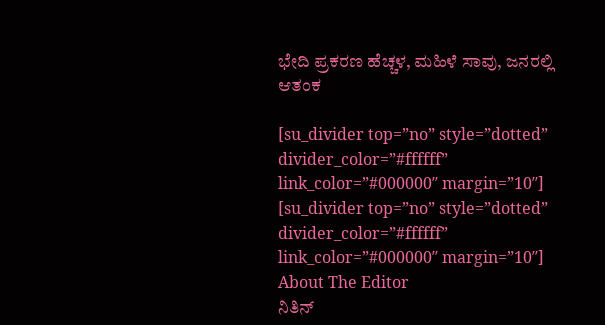ಭೇದಿ ಪ್ರಕರಣ ಹೆಚ್ಚಳ, ಮಹಿಳೆ ಸಾವು, ಜನರಲ್ಲಿ ಆತಂಕ

[su_divider top=”no” style=”dotted” divider_color=”#ffffff” link_color=”#000000″ margin=”10″]
[su_divider top=”no” style=”dotted” divider_color=”#ffffff” link_color=”#000000″ margin=”10″]
About The Editor
ನಿತಿನ್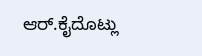ಆರ್.ಕೈದೊಟ್ಲು